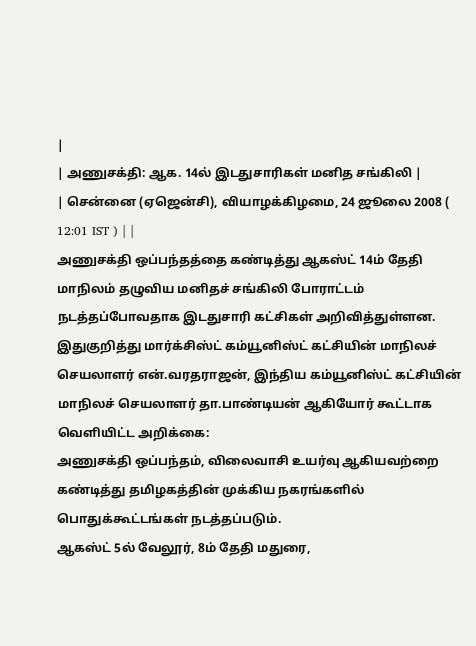|
| அணுசக்தி: ஆக. 14ல் இடதுசாரிகள் மனித சங்கிலி |
| சென்னை (ஏஜென்சி), வியாழக்கிழமை, 24 ஜூலை 2008 ( 12:01 IST ) | |
அணுசக்தி ஒப்பந்தத்தை கண்டித்து ஆகஸ்ட் 14ம் தேதி மாநிலம் தழுவிய மனிதச் சங்கிலி போராட்டம் நடத்தப்போவதாக இடதுசாரி கட்சிகள் அறிவித்துள்ளன.
இதுகுறித்து மார்க்சிஸ்ட் கம்யூனிஸ்ட் கட்சியின் மாநிலச் செயலாளர் என்.வரதராஜன், இந்திய கம்யூனிஸ்ட் கட்சியின் மாநிலச் செயலாளர் தா.பாண்டியன் ஆகியோர் கூட்டாக வெளியிட்ட அறிக்கை:
அணுசக்தி ஒப்பந்தம், விலைவாசி உயர்வு ஆகியவற்றை கண்டித்து தமிழகத்தின் முக்கிய நகரங்களில் பொதுக்கூட்டங்கள் நடத்தப்படும்.
ஆகஸ்ட் 5ல் வேலூர், 8ம் தேதி மதுரை,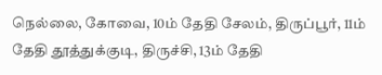நெல்லை, கோவை, 10ம் தேதி சேலம், திருப்பூர், 11ம் தேதி தூத்துக்குடி, திருச்சி, 13ம் தேதி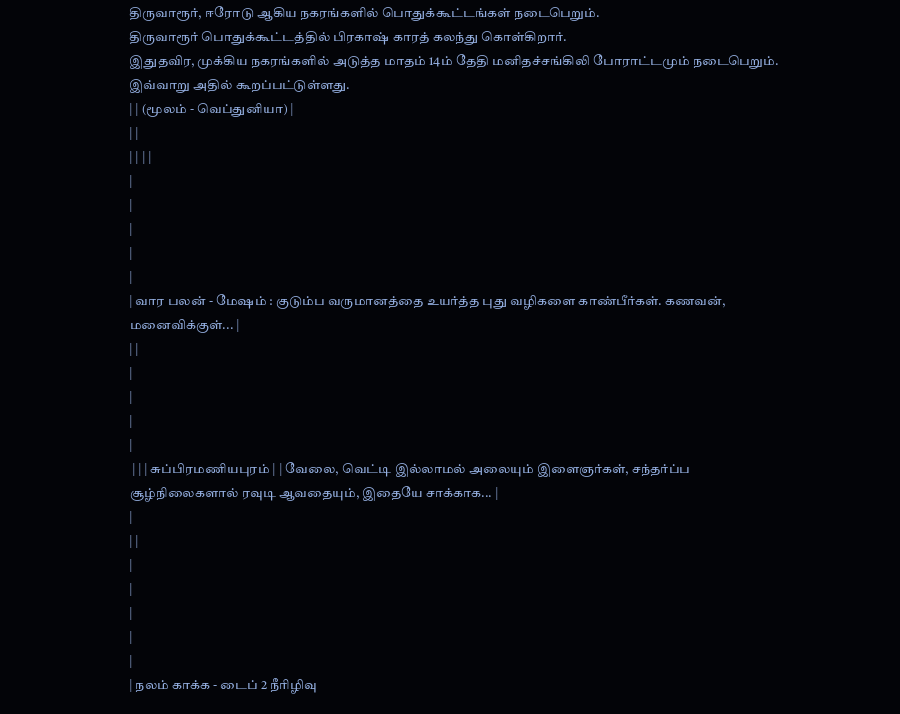திருவாரூர், ஈரோடு ஆகிய நகரங்களில் பொதுக்கூட்டங்கள் நடைபெறும்.
திருவாரூர் பொதுக்கூட்டத்தில் பிரகாஷ் காரத் கலந்து கொள்கிறார்.
இதுதவிர, முக்கிய நகரங்களில் அடுத்த மாதம் 14ம் தேதி மனிதச்சங்கிலி போராட்டமும் நடைபெறும். இவ்வாறு அதில் கூறப்பட்டுள்ளது.
| | (மூலம் - வெப்துனியா) |
| |
| | | |
|
|
|
|
|
| வார பலன் - மேஷம் : குடும்ப வருமானத்தை உயர்த்த புது வழிகளை காண்பீர்கள். கணவன், மனைவிக்குள்... |
| |
|
|
|
|
 | | | சுப்பிரமணியபுரம் | | வேலை, வெட்டி இல்லாமல் அலையும் இளைஞர்கள், சந்தர்ப்ப சூழ்நிலைகளால் ரவுடி ஆவதையும், இதையே சாக்காக... |
|
| |
|
|
|
|
|
| நலம் காக்க - டைப் 2 நீரிழிவு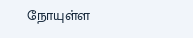நோயுள்ள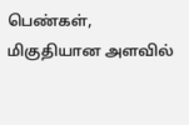பெண்கள், மிகுதியான அளவில்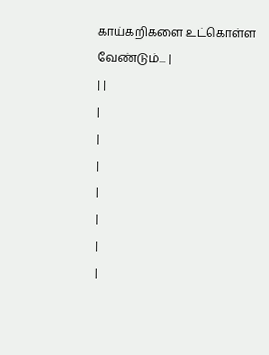காய்கறிகளை உட்கொள்ள வேண்டும்... |
| |
|
|
|
|
|
|
|